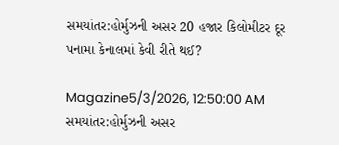સમયાંતર:હોર્મુઝની અસર 20 હજાર કિલોમીટર દૂર પનામા કેનાલમાં કેવી રીતે થઈ?

Magazine5/3/2026, 12:50:00 AM
સમયાંતર:હોર્મુઝની અસર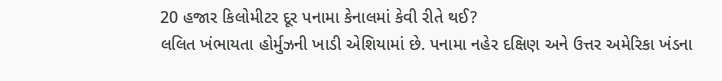20 હજાર કિલોમીટર દૂર પનામા કેનાલમાં કેવી રીતે થઈ?
લલિત ખંભાયતા હોર્મુઝની ખાડી એશિયામાં છે. પનામા નહેર દક્ષિણ અને ઉત્તર અમેરિકા ખંડના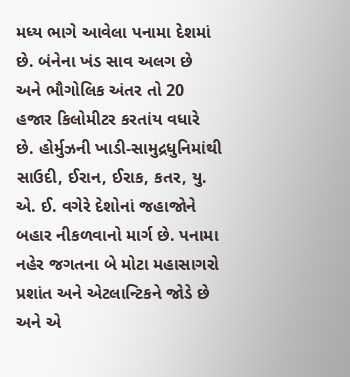મધ્ય ભાગે આવેલા પનામા દેશમાં છે. બંનેના ખંડ સાવ અલગ છે અને ભૌગોલિક અંતર તો 20 હજાર કિલોમીટર કરતાંય વધારે છે. હોર્મુઝની ખાડી-સામુદ્રધુનિમાંથી સાઉદી, ઈરાન, ઈરાક, કતર, યુ. એ. ઈ. વગેરે દેશોનાં જહાજોને બહાર નીકળવાનો માર્ગ છે. પનામા નહેર જગતના બે મોટા મહાસાગરો પ્રશાંત અને એટલાન્ટિકને જોડે છે અને એ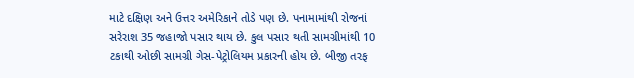માટે દક્ષિણ અને ઉત્તર અમેરિકાને તોડે પણ છે. પનામામાંથી રોજનાં સરેરાશ 35 જહાજો પસાર થાય છે. કુલ પસાર થતી સામગ્રીમાંથી 10 ટકાથી ઓછી સામગ્રી ગેસ-પેટ્રોલિયમ પ્રકારની હોય છે. બીજી તરફ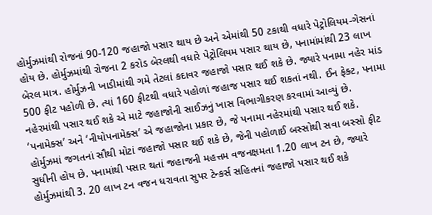હોર્મુઝમાંથી રોજનાં 90-120 જહાજો પસાર થાય છે અને એમાંથી 50 ટકાથી વધારે પેટ્રોલિયમ-ગેસનાં હોય છે. હોર્મુઝમાંથી રોજના 2 કરોડ બેરલથી વધારે પેટ્રોલિયમ પસાર થાય છે, પનામાંમાંથી 23 લાખ બેરલ માત્ર. હોર્મુઝની ખાડીમાંથી ગમે તેટલાં કદાવર જહાજો પસાર થઈ શકે છે. જ્યારે પનામા નહેર માંડ 500 ફીટ પહોળી છે. ત્યાં 160 ફીટથી વધારે પહોળાં જહાજ પસાર થઈ શકતાં નથી. ઈન ફેક્ટ, પનામા નહેરમાંથી પસાર થઈ શકે એ માટે જહાજોની સાઈઝનું ખાસ વિભાગીકરણ કરવામાં આવ્યું છે. ‘પનામેક્સ’ અને ‘નીયોપનામેક્સ’ એ જહાજોના પ્રકાર છે, જે પનામા નહેરમાંથી પસાર થઈ શકે. હોર્મુઝમાં જગતનાં સૌથી મોટાં જહાજો પસાર થઈ શકે છે, જેની પહોળાઈ બસ્સોથી સવા બસ્સો ફીટ સુધીની હોય છે. પનામાંથી પસાર થતાં જહાજની મહત્તમ વજનક્ષમતા 1.20 લાખ ટન છે, જ્યારે હોર્મુઝમાંથી 3. 20 લાખ ટન વજન ધરાવતા સુપર ટેન્કર્સ સહિતનાં જહાજો પસાર થઈ શકે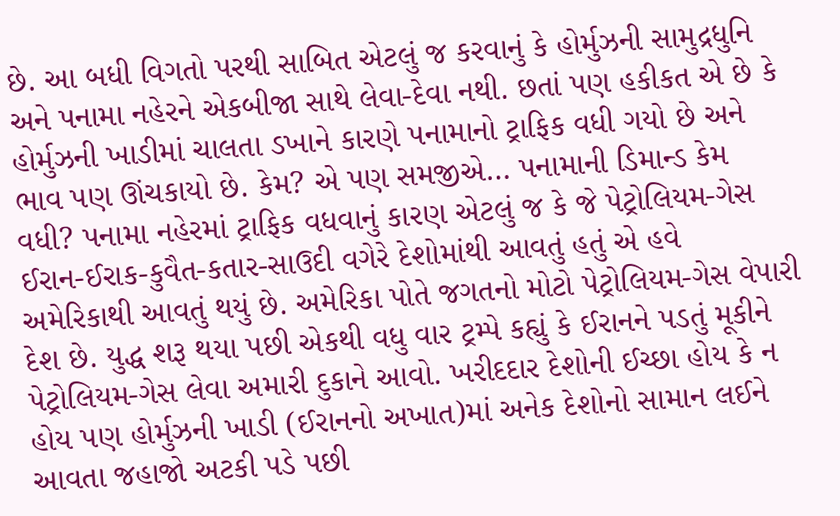છે. આ બધી વિગતો પરથી સાબિત એટલું જ કરવાનું કે હોર્મુઝની સામુદ્રધુનિ અને પનામા નહેરને એકબીજા સાથે લેવા-દેવા નથી. છતાં પણ હકીકત એ છે કે હોર્મુઝની ખાડીમાં ચાલતા ડખાને કારણે પનામાનો ટ્રાફિક વધી ગયો છે અને ભાવ પણ ઊંચકાયો છે. કેમ? એ પણ સમજીએ… પનામાની ડિમાન્ડ કેમ વધી? પનામા નહેરમાં ટ્રાફિક વધવાનું કારણ એટલું જ કે જે પેટ્રોલિયમ-ગેસ ઈરાન-ઈરાક-કુવૈત-કતાર-સાઉદી વગેરે દેશોમાંથી આવતું હતું એ હવે અમેરિકાથી આવતું થયું છે. અમેરિકા પોતે જગતનો મોટો પેટ્રોલિયમ-ગેસ વેપારી દેશ છે. યુદ્ધ શરૂ થયા પછી એકથી વધુ વાર ટ્રમ્પે કહ્યું કે ઈરાનને પડતું મૂકીને પેટ્રોલિયમ-ગેસ લેવા અમારી દુકાને આવો. ખરીદદાર દેશોની ઈચ્છા હોય કે ન હોય પણ હોર્મુઝની ખાડી (ઈરાનનો અખાત)માં અનેક દેશોનો સામાન લઈને આવતા જહાજો અટકી પડે પછી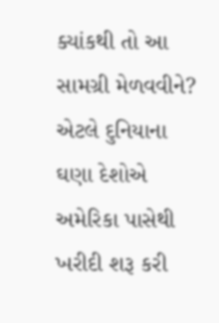ક્યાંકથી તો આ સામગ્રી મેળવવીને? એટલે દુનિયાના ઘણા દેશોએ અમેરિકા પાસેથી ખરીદી શરૂ કરી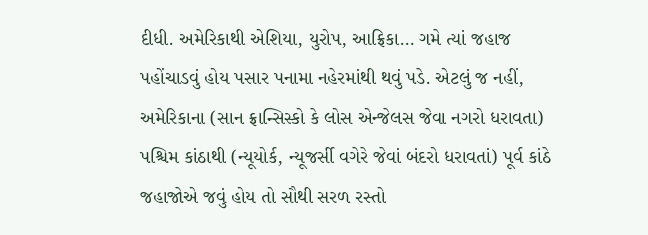દીધી. અમેરિકાથી એશિયા, યુરોપ, આફ્રિકા… ગમે ત્યાં જહાજ પહોંચાડવું હોય પસાર પનામા નહેરમાંથી થવું પડે. એટલું જ નહીં, અમેરિકાના (સાન ફ્રાન્સિસ્કો કે લોસ એન્જેલસ જેવા નગરો ધરાવતા) પશ્ચિમ કાંઠાથી (ન્યૂયોર્ક, ન્યૂજર્સી વગેરે જેવાં બંદરો ધરાવતાં) પૂર્વ કાંઠે જહાજોએ જવું હોય તો સૌથી સરળ રસ્તો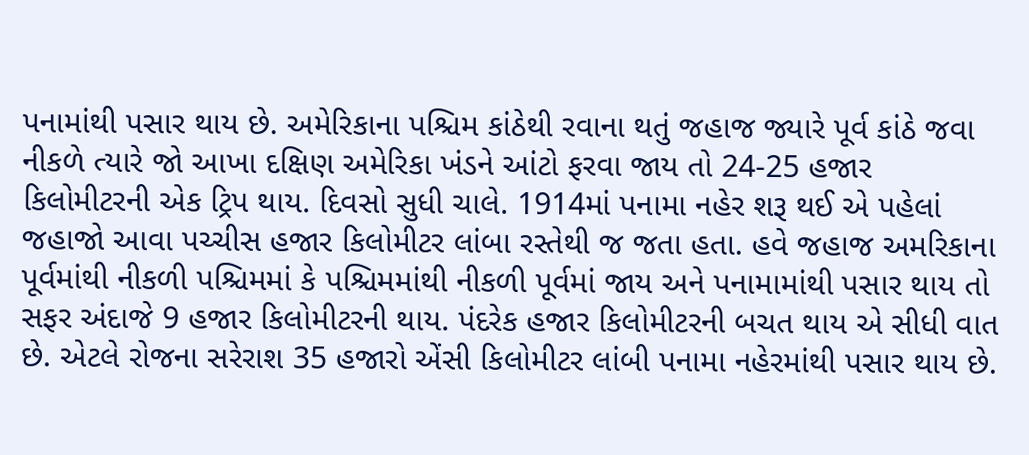પનામાંથી પસાર થાય છે. અમેરિકાના પશ્ચિમ કાંઠેથી રવાના થતું જહાજ જ્યારે પૂર્વ કાંઠે જવા નીકળે ત્યારે જો આખા દક્ષિણ અમેરિકા ખંડને આંટો ફરવા જાય તો 24-25 હજાર કિલોમીટરની એક ટ્રિપ થાય. દિવસો સુધી ચાલે. 1914માં પનામા નહેર શરૂ થઈ એ પહેલાં જહાજો આવા પચ્ચીસ હજાર કિલોમીટર લાંબા રસ્તેથી જ જતા હતા. હવે જહાજ અમરિકાના પૂર્વમાંથી નીકળી પશ્ચિમમાં કે પશ્ચિમમાંથી નીકળી પૂર્વમાં જાય અને પનામામાંથી પસાર થાય તો સફર અંદાજે 9 હજાર કિલોમીટરની થાય. પંદરેક હજાર કિલોમીટરની બચત થાય એ સીધી વાત છે. એટલે રોજના સરેરાશ 35 હજારો એંસી કિલોમીટર લાંબી પનામા નહેરમાંથી પસાર થાય છે.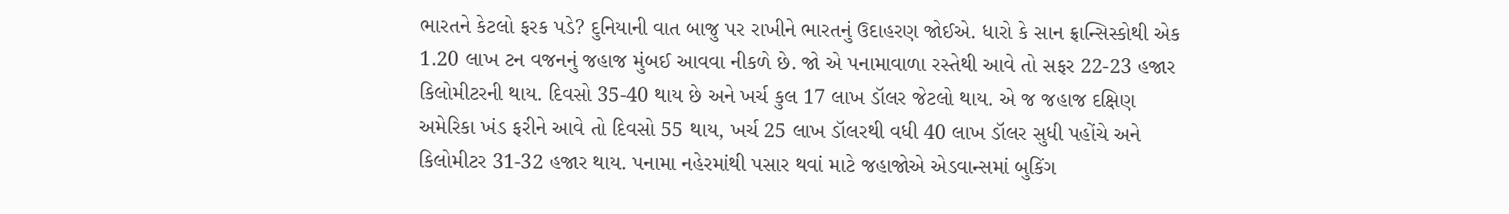ભારતને કેટલો ફરક પડે? દુનિયાની વાત બાજુ પર રાખીને ભારતનું ઉદાહરણ જોઈએ. ધારો કે સાન ફ્રાન્સિસ્કોથી એક 1.20 લાખ ટન વજનનું જહાજ મુંબઈ આવવા નીકળે છે. જો એ પનામાવાળા રસ્તેથી આવે તો સફર 22-23 હજાર કિલોમીટરની થાય. દિવસો 35-40 થાય છે અને ખર્ચ કુલ 17 લાખ ડૉલર જેટલો થાય. એ જ જહાજ દક્ષિણ અમેરિકા ખંડ ફરીને આવે તો દિવસો 55 થાય, ખર્ચ 25 લાખ ડૉલરથી વધી 40 લાખ ડૉલર સુધી પહોંચે અને કિલોમીટર 31-32 હજાર થાય. પનામા નહેરમાંથી પસાર થવાં માટે જહાજોએ એડવાન્સમાં બુકિંગ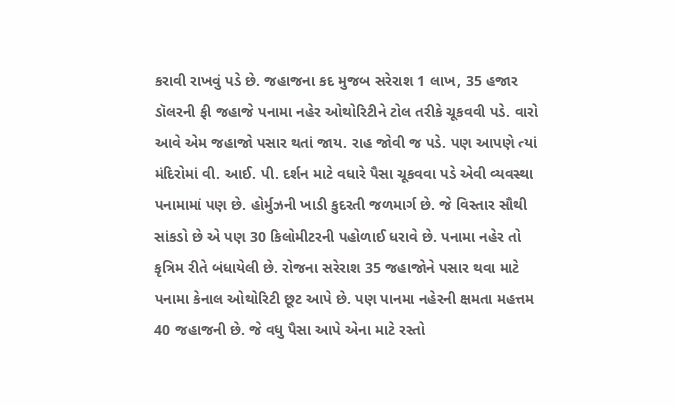કરાવી રાખવું પડે છે. જહાજના કદ મુજબ સરેરાશ 1 લાખ, 35 હજાર ડૉલરની ફી જહાજે પનામા નહેર ઓથોરિટીને ટોલ તરીકે ચૂકવવી પડે. વારો આવે એમ જહાજો પસાર થતાં જાય. રાહ જોવી જ પડે. પણ આપણે ત્યાં મંદિરોમાં વી. આઈ. પી. દર્શન માટે વધારે પૈસા ચૂકવવા પડે એવી વ્યવસ્થા પનામામાં પણ છે. હોર્મુઝની ખાડી કુદરતી જળમાર્ગ છે. જે વિસ્તાર સૌથી સાંકડો છે એ પણ 30 કિલોમીટરની પહોળાઈ ધરાવે છે. પનામા નહેર તો કૃત્રિમ રીતે બંધાયેલી છે. રોજના સરેરાશ 35 જહાજોને પસાર થવા માટે પનામા કેનાલ ઓથોરિટી છૂટ આપે છે. પણ પાનમા નહેરની ક્ષમતા મહત્તમ 40 જહાજની છે. જે વધુ પૈસા આપે એના માટે રસ્તો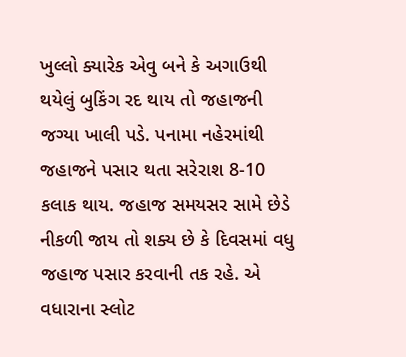ખુલ્લો ક્યારેક એવુ બને કે અગાઉથી થયેલું બુકિંગ રદ થાય તો જહાજની જગ્યા ખાલી પડે. પનામા નહેરમાંથી જહાજને પસાર થતા સરેરાશ 8-10 કલાક થાય. જહાજ સમયસર સામે છેડે નીકળી જાય તો શક્ય છે કે દિવસમાં વધુ જહાજ પસાર કરવાની તક રહે. એ વધારાના સ્લોટ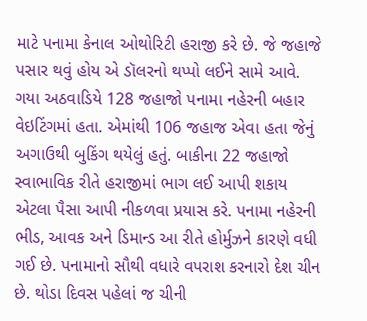માટે પનામા કેનાલ ઓથોરિટી હરાજી કરે છે. જે જહાજે પસાર થવું હોય એ ડૉલરનો થપ્પો લઈને સામે આવે. ગયા અઠવાડિયે 128 જહાજો પનામા નહેરની બહાર વેઇટિંગમાં હતા. એમાંથી 106 જહાજ એવા હતા જેનું અગાઉથી બુકિંગ થયેલું હતું. બાકીના 22 જહાજો સ્વાભાવિક રીતે હરાજીમાં ભાગ લઈ આપી શકાય એટલા પૈસા આપી નીકળવા પ્રયાસ કરે. પનામા નહેરની ભીડ, આવક અને ડિમાન્ડ આ રીતે હોર્મુઝને કારણે વધી ગઈ છે. પનામાનો સૌથી વધારે વપરાશ કરનારો દેશ ચીન છે. થોડા દિવસ પહેલાં જ ચીની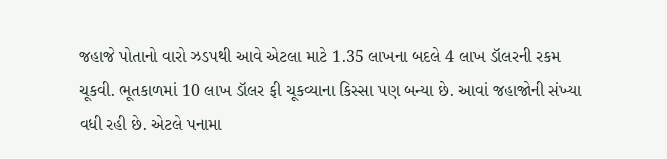જહાજે પોતાનો વારો ઝડપથી આવે એટલા માટે 1.35 લાખના બદલે 4 લાખ ડૉલરની રકમ ચૂકવી. ભૂતકાળમાં 10 લાખ ડૉલર ફી ચૂકવ્યાના કિસ્સા પણ બન્યા છે. આવાં જહાજોની સંખ્યા વધી રહી છે. એટલે પનામા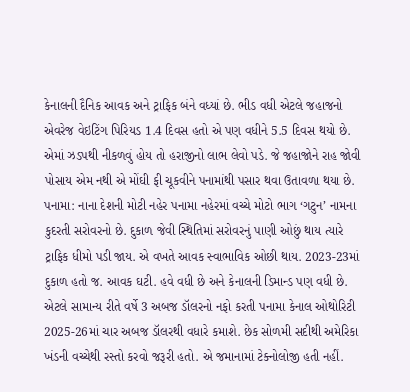કેનાલની દૈનિક આવક અને ટ્રાફિક બંને વધ્યાં છે. ભીડ વધી એટલે જહાજનો એવરેજ વેઇટિંગ પિરિયડ 1.4 દિવસ હતો એ પણ વધીને 5.5 દિવસ થયો છે. એમાં ઝડપથી નીકળવું હોય તો હરાજીનો લાભ લેવો પડે. જે જહાજોને રાહ જોવી પોસાય એમ નથી એ મોંઘી ફી ચૂકવીને પનામાંથી પસાર થવા ઉતાવળા થયા છે. પનામા: નાના દેશની મોટી નહેર પનામા નહેરમાં વચ્ચે મોટો ભાગ ‘ગટુન’ નામના કુદરતી સરોવરનો છે. દુકાળ જેવી સ્થિતિમાં સરોવરનું પાણી ઓછું થાય ત્યારે ટ્રાફિક ધીમો પડી જાય. એ વખતે આવક સ્વાભાવિક ઓછી થાય. 2023-23માં દુકાળ હતો જ. આવક ઘટી. હવે વધી છે અને કેનાલની ડિમાન્ડ પણ વધી છે. એટલે સામાન્ય રીતે વર્ષે 3 અબજ ડૉલરનો નફો કરતી પનામા કેનાલ ઓથોરિટી 2025-26માં ચાર અબજ ડૉલરથી વધારે કમાશે. છેક સોળમી સદીથી અમેરિકા ખંડની વચ્ચેથી રસ્તો કરવો જરૂરી હતો. એ જમાનામાં ટેક્નોલોજી હતી નહીં.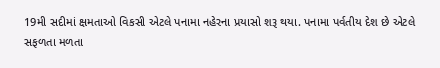19મી સદીમાં ક્ષમતાઓ વિકસી એટલે પનામા નહેરના પ્રયાસો શરૂ થયા. પનામા પર્વતીય દેશ છે એટલે સફળતા મળતા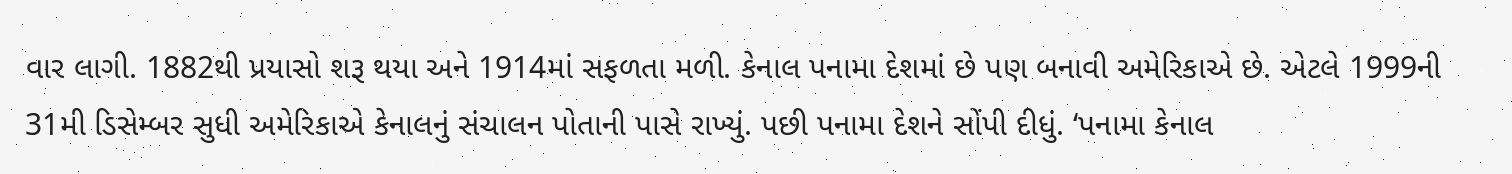વાર લાગી. 1882થી પ્રયાસો શરૂ થયા અને 1914માં સફળતા મળી. કેનાલ પનામા દેશમાં છે પણ બનાવી અમેરિકાએ છે. એટલે 1999ની 31મી ડિસેમ્બર સુધી અમેરિકાએ કેનાલનું સંચાલન પોતાની પાસે રાખ્યું. પછી પનામા દેશને સોંપી દીધું. ‘પનામા કેનાલ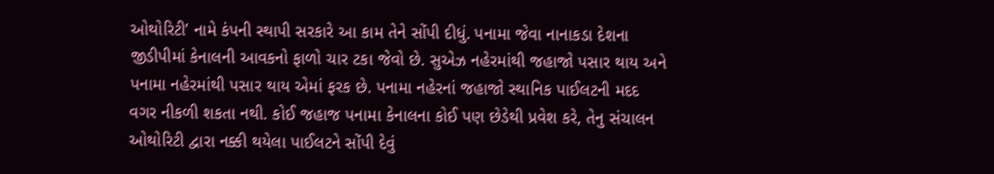ઓથોરિટી’ નામે કંપની સ્થાપી સરકારે આ કામ તેને સોંપી દીધું. પનામા જેવા નાનાકડા દેશના જીડીપીમાં કેનાલની આવકનો ફાળો ચાર ટકા જેવો છે. સુએઝ નહેરમાંથી જહાજો પસાર થાય અને પનામા નહેરમાંથી પસાર થાય એમાં ફરક છે. પનામા નહેરનાં જહાજો સ્થાનિક પાઈલટની મદદ વગર નીકળી શકતા નથી. કોઈ જહાજ પનામા કેનાલના કોઈ પણ છેડેથી પ્રવેશ કરે, તેનુ સંચાલન ઓથોરિટી દ્વારા નક્કી થયેલા પાઈલટને સોંપી દેવું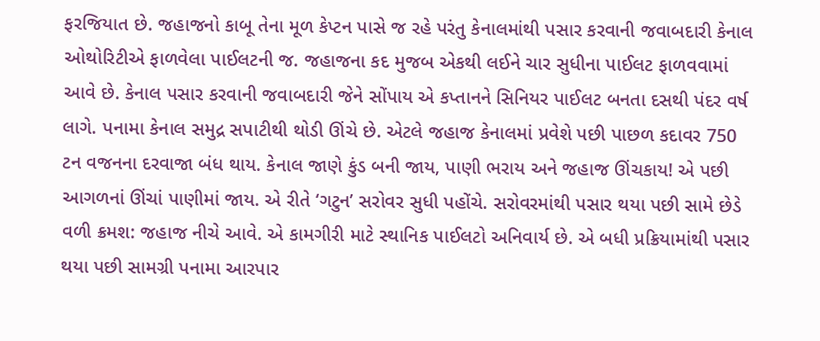ફરજિયાત છે. જહાજનો કાબૂ તેના મૂળ કેપ્ટન પાસે જ રહે પરંતુ કેનાલમાંથી પસાર કરવાની જવાબદારી કેનાલ ઓથોરિટીએ ફાળવેલા પાઈલટની જ. જહાજના કદ મુજબ એકથી લઈને ચાર સુધીના પાઈલટ ફાળવવામાં આવે છે. કેનાલ પસાર કરવાની જવાબદારી જેને સોંપાય એ કપ્તાનને સિનિયર પાઈલટ બનતા દસથી પંદર વર્ષ લાગે. પનામા કેનાલ સમુદ્ર સપાટીથી થોડી ઊંચે છે. એટલે જહાજ કેનાલમાં પ્રવેશે પછી પાછળ કદાવર 750 ટન વજનના દરવાજા બંધ થાય. કેનાલ જાણે કુંડ બની જાય, પાણી ભરાય અને જહાજ ઊંચકાય! એ પછી આગળનાં ઊંચાં પાણીમાં જાય. એ રીતે ‘ગટુન’ સરોવર સુધી પહોંચે. સરોવરમાંથી પસાર થયા પછી સામે છેડે વળી ક્રમશ: જહાજ નીચે આવે. એ કામગીરી માટે સ્થાનિક પાઈલટો અનિવાર્ય છે. એ બધી પ્રક્રિયામાંથી પસાર થયા પછી સામગ્રી પનામા આરપાર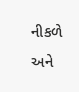નીકળે અને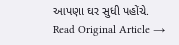આપણા ઘર સુધી પહોંચે.
Read Original Article →